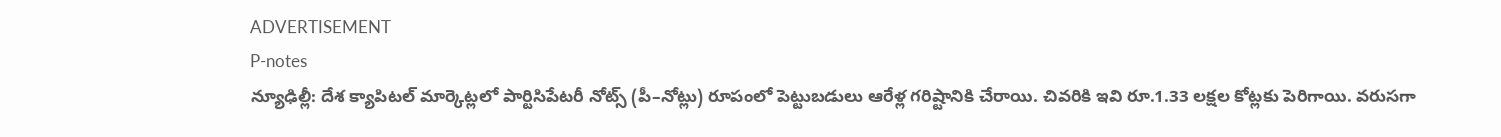ADVERTISEMENT
P-notes
న్యూఢిల్లీ: దేశ క్యాపిటల్ మార్కెట్లలో పార్టిసిపేటరీ నోట్స్ (పీ–నోట్లు) రూపంలో పెట్టుబడులు ఆరేళ్ల గరిష్టానికి చేరాయి. చివరికి ఇవి రూ.1.33 లక్షల కోట్లకు పెరిగాయి. వరుసగా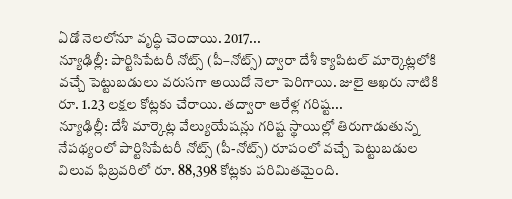ఏడో నెలలోనూ వృద్ధి చెందాయి. 2017...
న్యూఢిల్లీ: పార్టిసిపేటరీ నోట్స్ (పీ–నోట్స్) ద్వారా దేశీ క్యాపిటల్ మార్కెట్లలోకి వచ్చే పెట్టుబడులు వరుసగా అయిదో నెలా పెరిగాయి. జులై ఆఖరు నాటికి రూ. 1.23 లక్షల కోట్లకు చేరాయి. తద్వారా ఆరేళ్ల గరిష్ట...
న్యూఢిల్లీ: దేశీ మార్కెట్ల వేల్యుయేషన్లు గరిష్ట స్థాయిల్లో తిరుగాడుతున్న నేపథ్యంలో పార్టిసిపేటరీ నోట్స్ (పీ-నోట్స్) రూపంలో వచ్చే పెట్టుబడుల విలువ ఫిబ్రవరిలో రూ. 88,398 కోట్లకు పరిమితమైంది.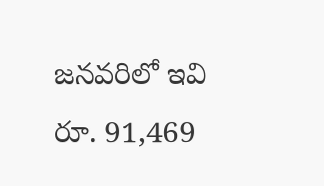జనవరిలో ఇవి రూ. 91,469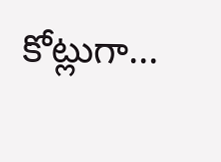కోట్లుగా...